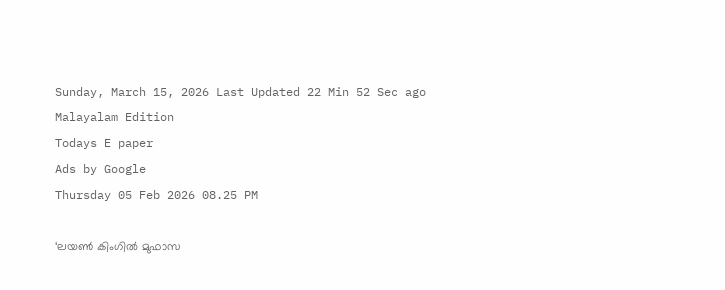Sunday, March 15, 2026 Last Updated 22 Min 52 Sec ago Malayalam Edition
Todays E paper
Ads by Google
Thursday 05 Feb 2026 08.25 PM

‘ലയൺ കിംഗിൽ മുഫാസ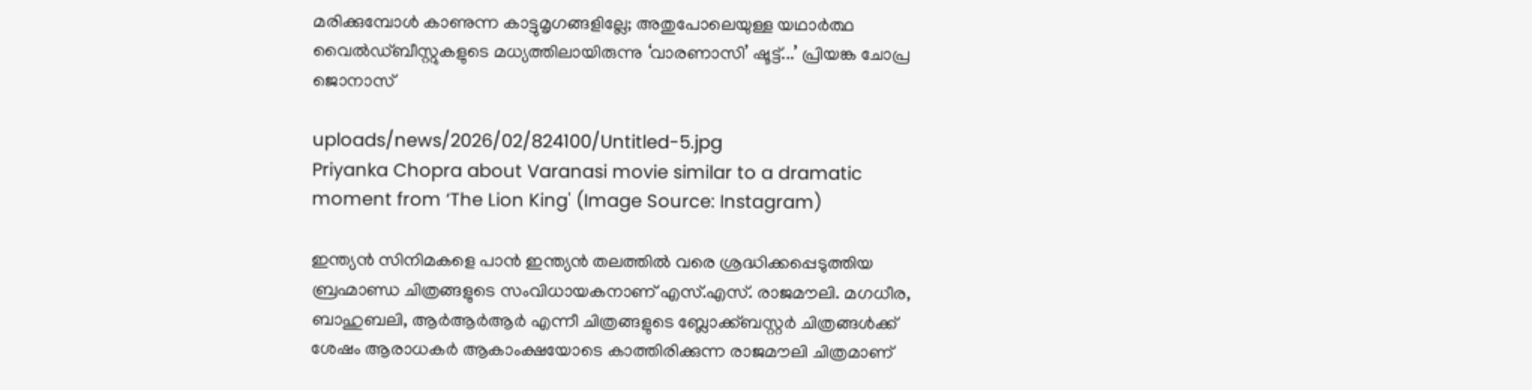മരിക്കുമ്പോൾ കാണുന്ന കാട്ടുമൃഗങ്ങളില്ലേ; അതുപോലെയുള്ള യഥാര്‍ത്ഥ വൈല്‍ഡ്ബീസ്റ്റുകളുടെ മധ്യത്തിലായിരുന്നു ‘വാരണാസി’ ഷൂട്ട്...’ പ്രിയങ്ക ചോപ്ര ജൊനാസ്

uploads/news/2026/02/824100/Untitled-5.jpg
Priyanka Chopra about Varanasi movie similar to a dramatic moment from ‘The Lion King' (Image Source: Instagram)

ഇന്ത്യന്‍ സിനിമകളെ പാന്‍ ഇന്ത്യന്‍ തലത്തില്‍ വരെ ശ്രദ്ധിക്കപ്പെടുത്തിയ ബ്രഹ്മാണ്ഡ ചിത്രങ്ങളുടെ സംവിധായകനാണ് എസ്.എസ്. രാജമൗലി. മഗധീര, ബാഹുബലി, ആര്‍ആര്‍ആര്‍ എന്നീ ചിത്രങ്ങളുടെ ബ്ലോക്ക്ബസ്റ്റര്‍ ചിത്രങ്ങള്‍ക്ക് ശേഷം ആരാധകര്‍ ആകാംക്ഷയോടെ കാത്തിരിക്കുന്ന രാജമൗലി ചിത്രമാണ്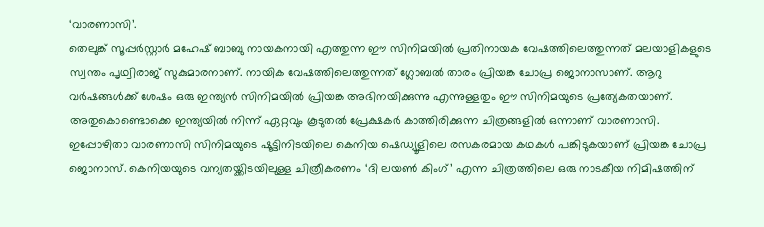‘വാരണാസി’.
തെലുങ്ക് സൂപ്പര്‍സ്റ്റാര്‍ മഹേഷ് ബാബു നായകനായി എത്തുന്ന ഈ സിനിമയില്‍ പ്രതിനായക വേഷത്തിലെത്തുന്നത് മലയാളികളുടെ സ്വന്തം പൃഥ്വിരാജ് സുകുമാരനാണ്. നായിക വേഷത്തിലെത്തുന്നത് ഗ്ലോബല്‍ താരം പ്രിയങ്ക ചോപ്ര ജൊനാസാണ്. ആറു വര്‍ഷങ്ങള്‍ക്ക് ശേഷം ഒരു ഇന്ത്യന്‍ സിനിമയില്‍ പ്രിയങ്ക അഭിനയിക്കുന്നു എന്നുള്ളതും ഈ സിനിമയുടെ പ്രത്യേകതയാണ്. അതുകൊണ്ടൊക്കെ ഇന്ത്യയിൽ നിന്ന് ഏറ്റവും കൂടുതൽ പ്രേക്ഷകര്‍ കാത്തിരിക്കുന്ന ചിത്രങ്ങളിൽ ഒന്നാണ് വാരണാസി.
ഇപ്പോഴിതാ വാരണാസി സിനിമയുടെ ഷൂട്ടിനിടയിലെ കെനിയ ഷെഡ്യൂളിലെ രസകരമായ കഥകള്‍ പങ്കിടുകയാണ് പ്രിയങ്ക ചോപ്ര ജൊനാസ്. കെനിയയുടെ വന്യതയ്ക്കിടയിലുള്ള ചിത്രീകരണം ‘ദി ലയൺ കിംഗ്’ എന്ന ചിത്രത്തിലെ ഒരു നാടകീയ നിമിഷത്തിന്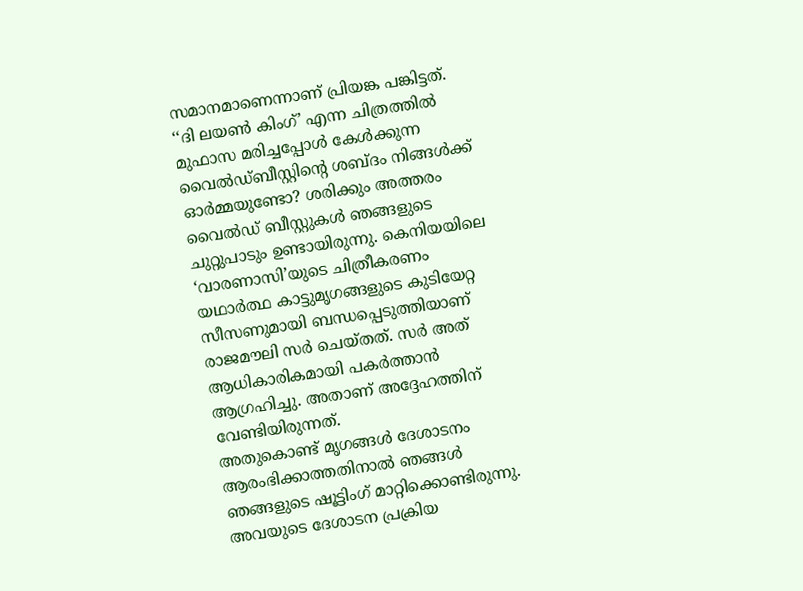സമാനമാണെന്നാണ് പ്രിയങ്ക പങ്കിട്ടത്.
‘‘ദി ലയൺ കിംഗ്’ എന്ന ചിത്രത്തിൽ മുഫാസ മരിച്ചപ്പോൾ കേള്‍ക്കുന്ന വൈൽഡ്‌ബീസ്റ്റിന്റെ ശബ്ദം നിങ്ങൾക്ക് ഓർമ്മയുണ്ടോ? ശരിക്കും അത്തരം വൈല്‍ഡ് ബീസ്റ്റുകള്‍ ഞങ്ങളുടെ ചുറ്റുപാടും ഉണ്ടായിരുന്നു. കെനിയയിലെ ‘വാരണാസി’യുടെ ചിത്രീകരണം യഥാർത്ഥ കാട്ടുമൃഗങ്ങളുടെ കുടിയേറ്റ സീസണുമായി ബന്ധപ്പെടുത്തിയാണ് രാജമൗലി സര്‍ ചെയ്തത്. സര്‍ അത് ആധികാരികമായി പകർത്താൻ ആഗ്രഹിച്ചു. അതാണ് അദ്ദേഹത്തിന് വേണ്ടിയിരുന്നത്.
അതുകൊണ്ട് മൃഗങ്ങൾ ദേശാടനം ആരംഭിക്കാത്തതിനാൽ ഞങ്ങൾ ഞങ്ങളുടെ ഷൂട്ടിംഗ് മാറ്റിക്കൊണ്ടിരുന്നു. അവയുടെ ദേശാടന പ്രക്രിയ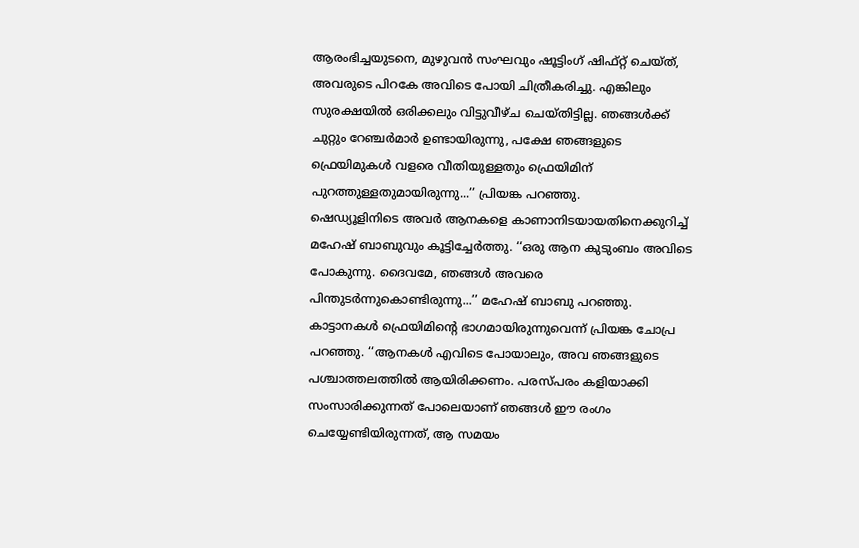ആരംഭിച്ചയുടനെ, മുഴുവൻ സംഘവും ഷൂട്ടിംഗ് ഷിഫ്റ്റ് ചെയ്ത്, അവരുടെ പിറകേ അവിടെ പോയി ചിത്രീകരിച്ചു. എങ്കിലും സുരക്ഷയിൽ ഒരിക്കലും വിട്ടുവീഴ്ച ചെയ്തിട്ടില്ല. ഞങ്ങൾക്ക് ചുറ്റും റേഞ്ചർമാർ ഉണ്ടായിരുന്നു, പക്ഷേ ഞങ്ങളുടെ ഫ്രെയിമുകൾ വളരെ വീതിയുള്ളതും ഫ്രെയിമിന് പുറത്തുള്ളതുമായിരുന്നു...’’ പ്രിയങ്ക പറഞ്ഞു.
ഷെഡ്യൂളിനിടെ അവർ ആനകളെ കാണാനിടയായതിനെക്കുറിച്ച് മഹേഷ് ബാബുവും കൂട്ടിച്ചേർത്തു. ‘‘ഒരു ആന കുടുംബം അവിടെ പോകുന്നു. ദൈവമേ, ഞങ്ങൾ അവരെ പിന്തുടർന്നുകൊണ്ടിരുന്നു...’’ മഹേഷ് ബാബു പറഞ്ഞു.
കാട്ടാനകള്‍ ഫ്രെയിമിന്റെ ഭാഗമായിരുന്നുവെന്ന് പ്രിയങ്ക ചോപ്ര പറഞ്ഞു. ‘‘ആനകൾ എവിടെ പോയാലും, അവ ഞങ്ങളുടെ പശ്ചാത്തലത്തിൽ ആയിരിക്കണം. പരസ്പരം കളിയാക്കി സംസാരിക്കുന്നത് പോലെയാണ് ഞങ്ങൾ ഈ രംഗം ചെയ്യേണ്ടിയിരുന്നത്, ആ സമയം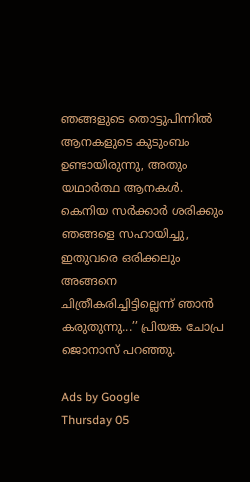ഞങ്ങളുടെ തൊട്ടുപിന്നിൽ ആനകളുടെ കുടുംബം ഉണ്ടായിരുന്നു, അതും യഥാർത്ഥ ആനകള്‍. കെനിയ സർക്കാർ ശരിക്കും ഞങ്ങളെ സഹായിച്ചു, ഇതുവരെ ഒരിക്കലും അങ്ങനെ ചിത്രീകരിച്ചിട്ടില്ലെന്ന് ഞാൻ കരുതുന്നു...’’ പ്രിയങ്ക ചോപ്ര ജൊനാസ് പറഞ്ഞു.

Ads by Google
Thursday 05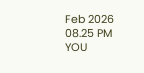Feb 2026 08.25 PM
YOU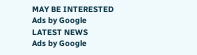MAY BE INTERESTED
Ads by Google
LATEST NEWS
Ads by Google